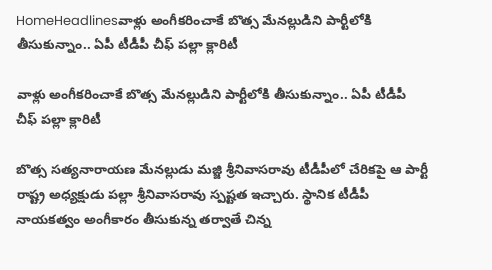HomeHeadlinesవాళ్లు అంగీకరించాకే బొత్స మేనల్లుడిని పార్టీలోకి తీసుకున్నాం.. ఏపీ టీడీపీ చీఫ్ పల్లా క్లారిటీ

వాళ్లు అంగీకరించాకే బొత్స మేనల్లుడిని పార్టీలోకి తీసుకున్నాం.. ఏపీ టీడీపీ చీఫ్ పల్లా క్లారిటీ

బొత్స సత్యనారాయణ మేనల్లుడు మజ్జి శ్రీనివాసరావు టీడీపీలో చేరికపై ఆ పార్టీ రాష్ట్ర అధ్యక్షుడు పల్లా శ్రీనివాసరావు స్పష్టత ఇచ్చారు. స్థానిక టీడీపీ నాయకత్వం అంగీకారం తీసుకున్న తర్వాతే చిన్న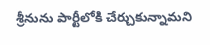శ్రీనును పార్టీలోకి చేర్చుకున్నామని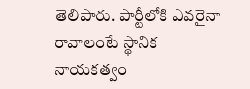తెలిపారు. పార్టీలోకి ఎవరైనా రావాలంటే స్థానిక నాయకత్వం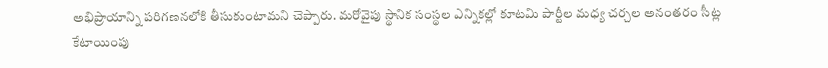అభిప్రాయాన్ని పరిగణనలోకి తీసుకుంటామని చెప్పారు. మరోవైపు స్థానిక సంస్థల ఎన్నికల్లో కూటమి పార్టీల మధ్య చర్చల అనంతరం సీట్ల కేటాయింపు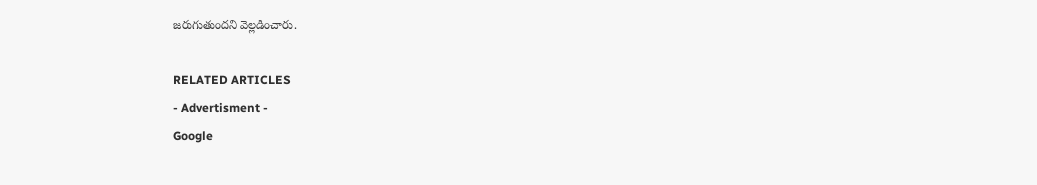జరుగుతుందని వెల్లడించారు.

RELATED ARTICLES
- Advertisment -
Google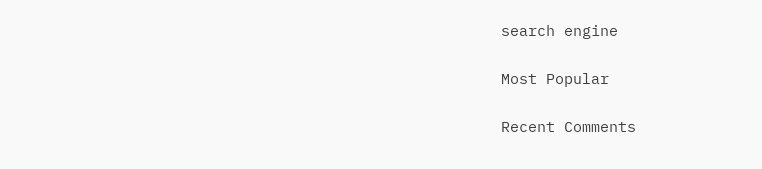search engine

Most Popular

Recent Comments